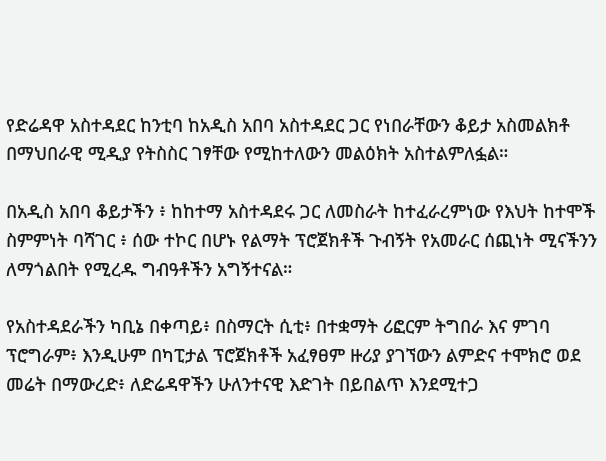የድሬዳዋ አስተዳደር ከንቲባ ከአዲስ አበባ አስተዳደር ጋር የነበራቸውን ቆይታ አስመልክቶ በማህበራዊ ሚዲያ የትስስር ገፃቸው የሚከተለውን መልዕክት አስተልምለፏል።

በአዲስ አበባ ቆይታችን ፥ ከከተማ አስተዳደሩ ጋር ለመስራት ከተፈራረምነው የእህት ከተሞች ስምምነት ባሻገር ፥ ሰው ተኮር በሆኑ የልማት ፕሮጀክቶች ጉብኝት የአመራር ሰጪነት ሚናችንን ለማጎልበት የሚረዱ ግብዓቶችን አግኝተናል።

የአስተዳደራችን ካቢኔ በቀጣይ፥ በስማርት ሲቲ፥ በተቋማት ሪፎርም ትግበራ እና ምገባ ፕሮግራም፥ እንዲሁም በካፒታል ፕሮጀክቶች አፈፃፀም ዙሪያ ያገኘውን ልምድና ተሞክሮ ወደ መሬት በማውረድ፥ ለድሬዳዋችን ሁለንተናዊ እድገት በይበልጥ እንደሚተጋ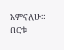አምናለሁ። በርቱ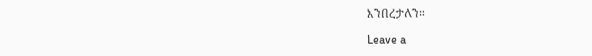እንበረታለን።

Leave a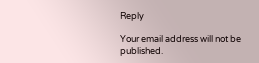Reply

Your email address will not be published.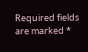Required fields are marked *